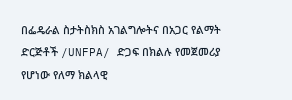በፌዴራል ስታትስክስ አገልግሎትና በአጋር የልማት ድርጅቶች /UNFPA/ ድጋፍ በክልሉ የመጀመሪያ የሆነው የለማ ክልላዊ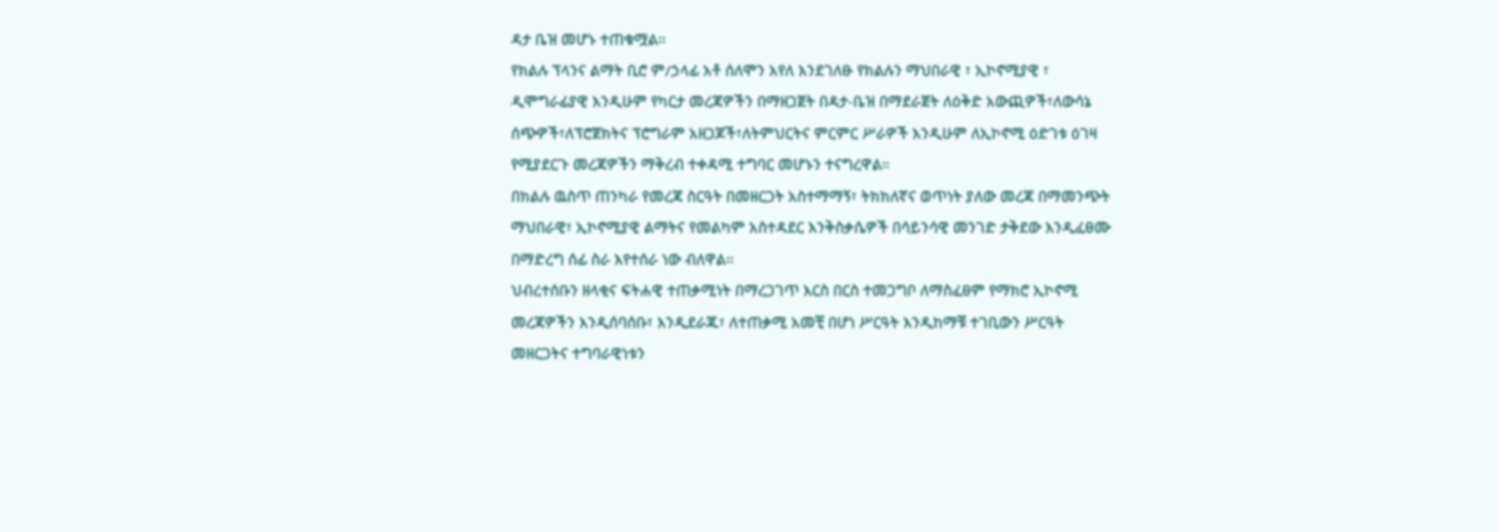ዳታ ቤዝ መሆኑ ተጠቁሟል።
የክልሉ ፕላንና ልማት ቢሮ ም/ኃላፊ አቶ ሰለሞን አየለ እንደገለፁ የክልሉን ማህበራዊ ፣ ኢኮኖሚያዊ ፣ ዲሞግራፊያዊ እንዲሁም የካርታ መረጃዎችን በማዘጋጀት በዳታ-ቤዝ በማደራጀት ለዕቅድ አውጪዎች፣ለውሳኔ ሰጭዎች፣ለፕሮጀክትና ፕሮግራም አዘጋጆች፣ለትምህርትና ምርምር ሥራዎች እንዲሁም ለኢኮኖሚ ዕድገቱ ዕገዛ የሚያደርጉ መረጃዎችን ማቅረብ ተቀዳሚ ተግባር መሆኑን ተናግረዋል።
በክልሉ ዉስጥ ጠንካራ የመረጃ ስርዓት በመዘርጋት አስተማማኝ፣ ትክክለኛና ወጥነት ያለው መረጃ በማመንጭት ማህበራዊ፣ ኢኮኖሚያዊ ልማትና የመልካም አስተዳደር እንቅስቃሴዎች በሳይንሳዊ መንገድ ታቅደው እንዲፈፀሙ በማድረግ ሰፊ ስራ እየተሰራ ነው ብለዋል።
ህብረተሰቡን ዘላቂና ፍትሐዊ ተጠቃሚነት በማረጋገጥ እርስ በርስ ተመጋግቦ ለማስፈፀም የማክሮ ኢኮኖሚ መረጃዎችን እንዲሰባሰቡ፣ እንዲደራጁ፣ ለተጠቃሚ አመቺ በሆነ ሥርዓት እንዲከማቹ ተገቢውን ሥርዓት መዘርጋትና ተግባራዊነቱን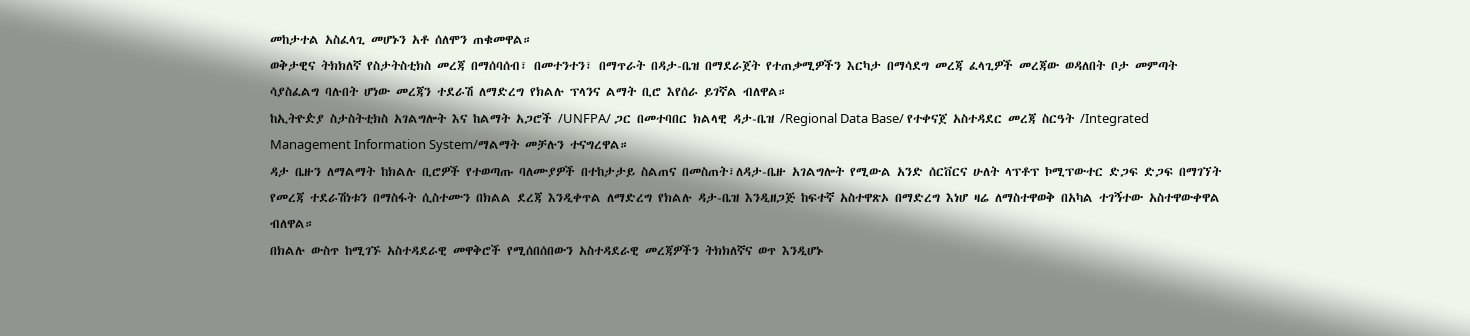መከታተል አስፈላጊ መሆኑን አቶ ሰለሞን ጠቁመዋል።
ወቅታዊና ትክክለኛ የስታትስቲክስ መረጃ በማሰባሰብ፣ በመተንተን፣ በማጥራት በዳታ-ቤዝ በማደራጀት የተጠቃሚዎችን እርካታ በማሳደግ መረጃ ፈላጊዎች መረጃው ወዳለበት ቦታ መምጣት ሳያስፈልግ ባሉበት ሆነው መረጃን ተደራሽ ለማድረግ የክልሉ ፕላንና ልማት ቢሮ እየሰራ ይገኛል ብለዋል።
ከኢትዮዽያ ስታስትቲክስ አገልግሎት እና ከልማት አጋሮች /UNFPA/ ጋር በመተባበር ክልላዊ ዳታ-ቤዝ /Regional Data Base/ የተቀናጀ አስተዳደር መረጃ ስርዓት /Integrated Management Information System/ማልማት መቻሉን ተናግረዋል።
ዳታ ቤዙን ለማልማት ከክልሉ ቢሮዎች የተወጣጡ ባለሙያዎች በተከታታይ ስልጠና በመስጠት፣ለዳታ-ቤዙ አገልግሎት የሚውል አንድ ሰርቨርና ሁለት ላፕቶፕ ኮሚፕውተር ድጋፍ ድጋፍ በማገኘት የመረጃ ተደራሽነቱን በማስፋት ሲስተሙን በክልል ደረጃ እንዲቀጥል ለማድረግ የክልሉ ዳታ-ቤዝ እንዲዘጋጅ ከፍተኛ አስተዋጽኦ በማድረግ እነሆ ዛሬ ለማስተዋወቅ በአካል ተገኝተው አስተዋውቀዋል ብለዋል።
በክልሉ ውስጥ ከሚገኙ አስተዳደራዊ መዋቅሮች የሚሰበሰበውን አስተዳደራዊ መረጃዎችን ትክክለኛና ወጥ እንዲሆኑ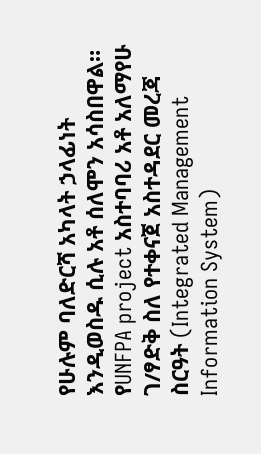የሁሉም ባለድርሻ አካላት ኃላፊነት እንዲወስዱ ሲሉ አቶ ሰለሞን አሳስበዋል።
የUNFPA project አስተባባሪ አቶ አለማየሁ ገ/ፃድቅ ስለ የተቀናጀ አስተዳደር መረጃ ስርዓት (Integrated Management Information System)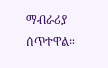ማብራሪያ ሰጥተዋል።